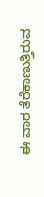ಈ ವಾರ ತೆರೆಕಾಣುತ್ತಿರುವ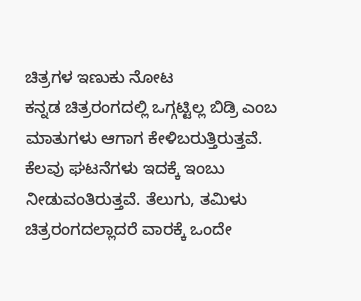ಚಿತ್ರಗಳ ಇಣುಕು ನೋಟ
ಕನ್ನಡ ಚಿತ್ರರಂಗದಲ್ಲಿ ಒಗ್ಗಟ್ಟಿಲ್ಲ ಬಿಡ್ರಿ ಎಂಬ ಮಾತುಗಳು ಆಗಾಗ ಕೇಳಿಬರುತ್ತಿರುತ್ತವೆ. ಕೆಲವು ಘಟನೆಗಳು ಇದಕ್ಕೆ ಇಂಬು ನೀಡುವಂತಿರುತ್ತವೆ. ತೆಲುಗು, ತಮಿಳು ಚಿತ್ರರಂಗದಲ್ಲಾದರೆ ವಾರಕ್ಕೆ ಒಂದೇ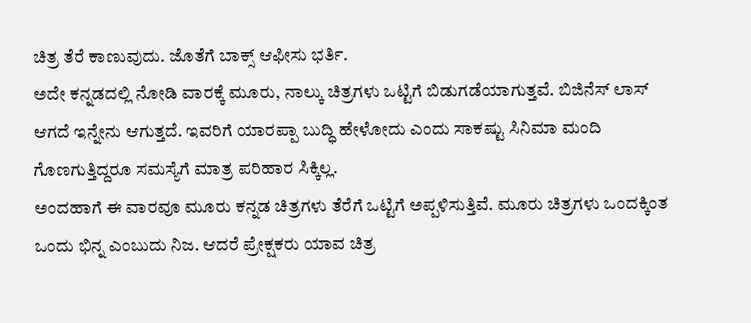ಚಿತ್ರ ತೆರೆ ಕಾಣುವುದು. ಜೊತೆಗೆ ಬಾಕ್ಸ್ ಆಫೀಸು ಭರ್ತಿ.
ಅದೇ ಕನ್ನಡದಲ್ಲಿ ನೋಡಿ ವಾರಕ್ಕೆ ಮೂರು, ನಾಲ್ಕು ಚಿತ್ರಗಳು ಒಟ್ಟಿಗೆ ಬಿಡುಗಡೆಯಾಗುತ್ತವೆ. ಬಿಜಿನೆಸ್ ಲಾಸ್ ಆಗದೆ ಇನ್ನೇನು ಆಗುತ್ತದೆ. ಇವರಿಗೆ ಯಾರಪ್ಪಾ ಬುದ್ಧಿ ಹೇಳೋದು ಎಂದು ಸಾಕಷ್ಟು ಸಿನಿಮಾ ಮಂದಿ ಗೊಣಗುತ್ತಿದ್ದರೂ ಸಮಸ್ಯೆಗೆ ಮಾತ್ರ ಪರಿಹಾರ ಸಿಕ್ಕಿಲ್ಲ.
ಅಂದಹಾಗೆ ಈ ವಾರವೂ ಮೂರು ಕನ್ನಡ ಚಿತ್ರಗಳು ತೆರೆಗೆ ಒಟ್ಟಿಗೆ ಅಪ್ಪಳಿಸುತ್ತಿವೆ. ಮೂರು ಚಿತ್ರಗಳು ಒಂದಕ್ಕಿಂತ ಒಂದು ಭಿನ್ನ ಎಂಬುದು ನಿಜ. ಆದರೆ ಪ್ರೇಕ್ಷಕರು ಯಾವ ಚಿತ್ರ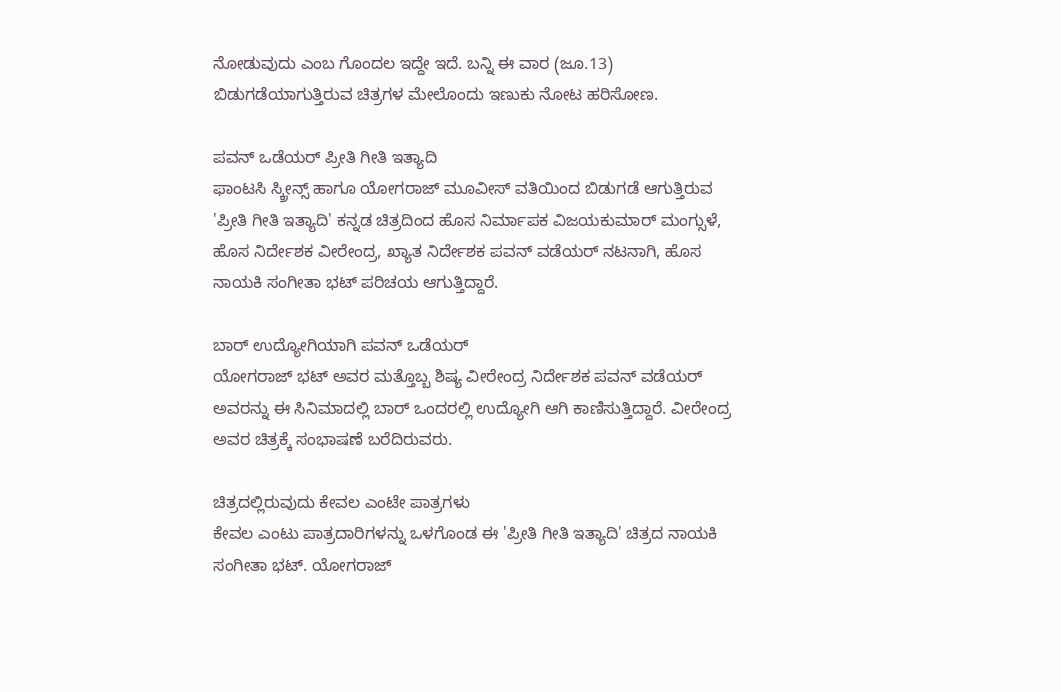ನೋಡುವುದು ಎಂಬ ಗೊಂದಲ ಇದ್ದೇ ಇದೆ. ಬನ್ನಿ ಈ ವಾರ (ಜೂ.13) ಬಿಡುಗಡೆಯಾಗುತ್ತಿರುವ ಚಿತ್ರಗಳ ಮೇಲೊಂದು ಇಣುಕು ನೋಟ ಹರಿಸೋಣ.

ಪವನ್ ಒಡೆಯರ್ ಪ್ರೀತಿ ಗೀತಿ ಇತ್ಯಾದಿ
ಫಾಂಟಸಿ ಸ್ಕ್ರೀನ್ಸ್ ಹಾಗೂ ಯೋಗರಾಜ್ ಮೂವೀಸ್ ವತಿಯಿಂದ ಬಿಡುಗಡೆ ಆಗುತ್ತಿರುವ 'ಪ್ರೀತಿ ಗೀತಿ ಇತ್ಯಾದಿ' ಕನ್ನಡ ಚಿತ್ರದಿಂದ ಹೊಸ ನಿರ್ಮಾಪಕ ವಿಜಯಕುಮಾರ್ ಮಂಗ್ಸುಳೆ, ಹೊಸ ನಿರ್ದೇಶಕ ವೀರೇಂದ್ರ, ಖ್ಯಾತ ನಿರ್ದೇಶಕ ಪವನ್ ವಡೆಯರ್ ನಟನಾಗಿ, ಹೊಸ ನಾಯಕಿ ಸಂಗೀತಾ ಭಟ್ ಪರಿಚಯ ಆಗುತ್ತಿದ್ದಾರೆ.

ಬಾರ್ ಉದ್ಯೋಗಿಯಾಗಿ ಪವನ್ ಒಡೆಯರ್
ಯೋಗರಾಜ್ ಭಟ್ ಅವರ ಮತ್ತೊಬ್ಬ ಶಿಷ್ಯ ವೀರೇಂದ್ರ ನಿರ್ದೇಶಕ ಪವನ್ ವಡೆಯರ್ ಅವರನ್ನು ಈ ಸಿನಿಮಾದಲ್ಲಿ ಬಾರ್ ಒಂದರಲ್ಲಿ ಉದ್ಯೋಗಿ ಆಗಿ ಕಾಣಿಸುತ್ತಿದ್ದಾರೆ. ವೀರೇಂದ್ರ ಅವರ ಚಿತ್ರಕ್ಕೆ ಸಂಭಾಷಣೆ ಬರೆದಿರುವರು.

ಚಿತ್ರದಲ್ಲಿರುವುದು ಕೇವಲ ಎಂಟೇ ಪಾತ್ರಗಳು
ಕೇವಲ ಎಂಟು ಪಾತ್ರದಾರಿಗಳನ್ನು ಒಳಗೊಂಡ ಈ 'ಪ್ರೀತಿ ಗೀತಿ ಇತ್ಯಾದಿ' ಚಿತ್ರದ ನಾಯಕಿ ಸಂಗೀತಾ ಭಟ್. ಯೋಗರಾಜ್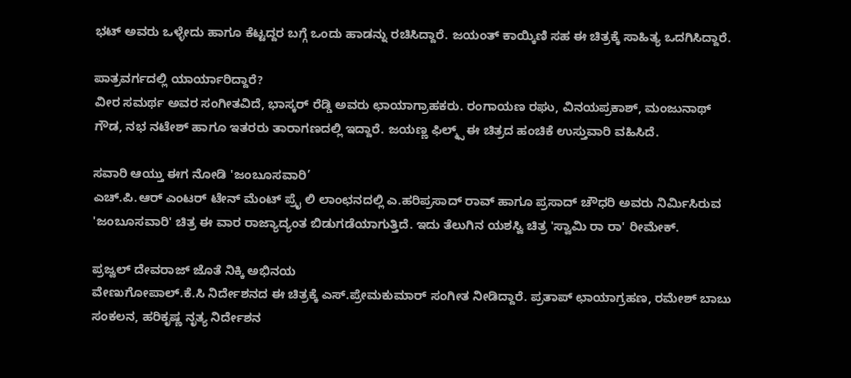ಭಟ್ ಅವರು ಒಳ್ಳೇದು ಹಾಗೂ ಕೆಟ್ಟದ್ದರ ಬಗ್ಗೆ ಒಂದು ಹಾಡನ್ನು ರಚಿಸಿದ್ದಾರೆ. ಜಯಂತ್ ಕಾಯ್ಕಿಣಿ ಸಹ ಈ ಚಿತ್ರಕ್ಕೆ ಸಾಹಿತ್ಯ ಒದಗಿಸಿದ್ದಾರೆ.

ಪಾತ್ರವರ್ಗದಲ್ಲಿ ಯಾರ್ಯಾರಿದ್ದಾರೆ?
ವೀರ ಸಮರ್ಥ ಅವರ ಸಂಗೀತವಿದೆ, ಭಾಸ್ಕರ್ ರೆಡ್ಡಿ ಅವರು ಛಾಯಾಗ್ರಾಹಕರು. ರಂಗಾಯಣ ರಘು, ವಿನಯಪ್ರಕಾಶ್, ಮಂಜುನಾಥ್ ಗೌಡ, ನಭ ನಟೇಶ್ ಹಾಗೂ ಇತರರು ತಾರಾಗಣದಲ್ಲಿ ಇದ್ದಾರೆ. ಜಯಣ್ಣ ಫಿಲ್ಮ್ಸ್ ಈ ಚಿತ್ರದ ಹಂಚಿಕೆ ಉಸ್ತುವಾರಿ ವಹಿಸಿದೆ.

ಸವಾರಿ ಆಯ್ತು ಈಗ ನೋಡಿ 'ಜಂಬೂಸವಾರಿ’
ಎಚ್.ಪಿ.ಆರ್ ಎಂಟರ್ ಟೇನ್ ಮೆಂಟ್ ಪ್ರೈ ಲಿ ಲಾಂಛನದಲ್ಲಿ ಎ.ಹರಿಪ್ರಸಾದ್ ರಾವ್ ಹಾಗೂ ಪ್ರಸಾದ್ ಚೌಧರಿ ಅವರು ನಿರ್ಮಿಸಿರುವ 'ಜಂಬೂಸವಾರಿ' ಚಿತ್ರ ಈ ವಾರ ರಾಜ್ಯಾದ್ಯಂತ ಬಿಡುಗಡೆಯಾಗುತ್ತಿದೆ. ಇದು ತೆಲುಗಿನ ಯಶಸ್ವಿ ಚಿತ್ರ 'ಸ್ವಾಮಿ ರಾ ರಾ' ರೀಮೇಕ್.

ಪ್ರಜ್ವಲ್ ದೇವರಾಜ್ ಜೊತೆ ನಿಕ್ಕಿ ಅಭಿನಯ
ವೇಣುಗೋಪಾಲ್.ಕೆ.ಸಿ ನಿರ್ದೇಶನದ ಈ ಚಿತ್ರಕ್ಕೆ ಎಸ್.ಪ್ರೇಮಕುಮಾರ್ ಸಂಗೀತ ನೀಡಿದ್ದಾರೆ. ಪ್ರತಾಪ್ ಛಾಯಾಗ್ರಹಣ, ರಮೇಶ್ ಬಾಬು ಸಂಕಲನ, ಹರಿಕೃಷ್ಣ ನೃತ್ಯ ನಿರ್ದೇಶನ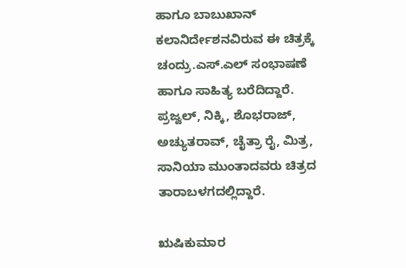ಹಾಗೂ ಬಾಬುಖಾನ್ ಕಲಾನಿರ್ದೇಶನವಿರುವ ಈ ಚಿತ್ರಕ್ಕೆ ಚಂದ್ರು.ಎಸ್.ಎಲ್ ಸಂಭಾಷಣೆ ಹಾಗೂ ಸಾಹಿತ್ಯ ಬರೆದಿದ್ದಾರೆ. ಪ್ರಜ್ವಲ್, ನಿಕ್ಕಿ, ಶೊಭರಾಜ್, ಅಚ್ಯುತರಾವ್, ಚೈತ್ರಾ ರೈ, ಮಿತ್ರ, ಸಾನಿಯಾ ಮುಂತಾದವರು ಚಿತ್ರದ ತಾರಾಬಳಗದಲ್ಲಿದ್ದಾರೆ.

ಋಷಿಕುಮಾರ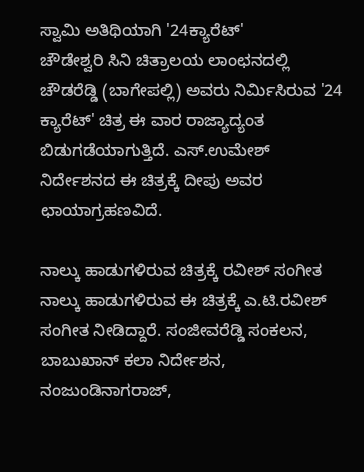ಸ್ವಾಮಿ ಅತಿಥಿಯಾಗಿ '24ಕ್ಯಾರೆಟ್'
ಚೌಡೇಶ್ವರಿ ಸಿನಿ ಚಿತ್ರಾಲಯ ಲಾಂಛನದಲ್ಲಿ ಚೌಡರೆಡ್ಡಿ (ಬಾಗೇಪಲ್ಲಿ) ಅವರು ನಿರ್ಮಿಸಿರುವ '24 ಕ್ಯಾರೆಟ್' ಚಿತ್ರ ಈ ವಾರ ರಾಜ್ಯಾದ್ಯಂತ ಬಿಡುಗಡೆಯಾಗುತ್ತಿದೆ. ಎಸ್.ಉಮೇಶ್ ನಿರ್ದೇಶನದ ಈ ಚಿತ್ರಕ್ಕೆ ದೀಪು ಅವರ ಛಾಯಾಗ್ರಹಣವಿದೆ.

ನಾಲ್ಕು ಹಾಡುಗಳಿರುವ ಚಿತ್ರಕ್ಕೆ ರವೀಶ್ ಸಂಗೀತ
ನಾಲ್ಕು ಹಾಡುಗಳಿರುವ ಈ ಚಿತ್ರಕ್ಕೆ ಎ.ಟಿ.ರವೀಶ್ ಸಂಗೀತ ನೀಡಿದ್ದಾರೆ. ಸಂಜೀವರೆಡ್ಡಿ ಸಂಕಲನ, ಬಾಬುಖಾನ್ ಕಲಾ ನಿರ್ದೇಶನ, ನಂಜುಂಡಿನಾಗರಾಜ್,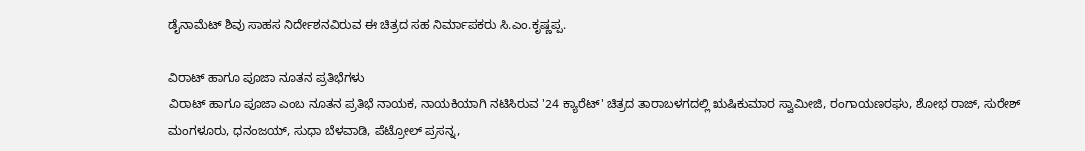ಡೈನಾಮೆಟ್ ಶಿವು ಸಾಹಸ ನಿರ್ದೇಶನವಿರುವ ಈ ಚಿತ್ರದ ಸಹ ನಿರ್ಮಾಪಕರು ಸಿ.ಎಂ.ಕೃಷ್ಣಪ್ಪ.

ವಿರಾಟ್ ಹಾಗೂ ಪೂಜಾ ನೂತನ ಪ್ರತಿಭೆಗಳು
ವಿರಾಟ್ ಹಾಗೂ ಪೂಜಾ ಎಂಬ ನೂತನ ಪ್ರತಿಭೆ ನಾಯಕ, ನಾಯಕಿಯಾಗಿ ನಟಿಸಿರುವ '24 ಕ್ಯಾರೆಟ್' ಚಿತ್ರದ ತಾರಾಬಳಗದಲ್ಲಿ ಋಷಿಕುಮಾರ ಸ್ವಾಮೀಜಿ, ರಂಗಾಯಣರಘು, ಶೋಭ ರಾಜ್, ಸುರೇಶ್ ಮಂಗಳೂರು, ಧನಂಜಯ್, ಸುಧಾ ಬೆಳವಾಡಿ, ಪೆಟ್ರೋಲ್ ಪ್ರಸನ್ನ,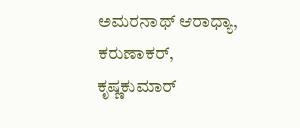ಅಮರನಾಥ್ ಆರಾಧ್ಯಾ, ಕರುಣಾಕರ್, ಕೃಷ್ಣಕುಮಾರ್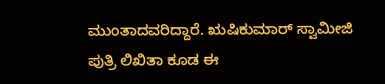ಮುಂತಾದವರಿದ್ದಾರೆ. ಋಷಿಕುಮಾರ್ ಸ್ವಾಮೀಜಿ ಪುತ್ರಿ ಲಿಖಿತಾ ಕೂಡ ಈ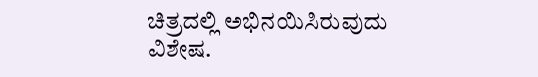ಚಿತ್ರದಲ್ಲಿ ಅಭಿನಯಿಸಿರುವುದು ವಿಶೇಷ.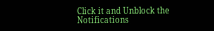Click it and Unblock the Notifications